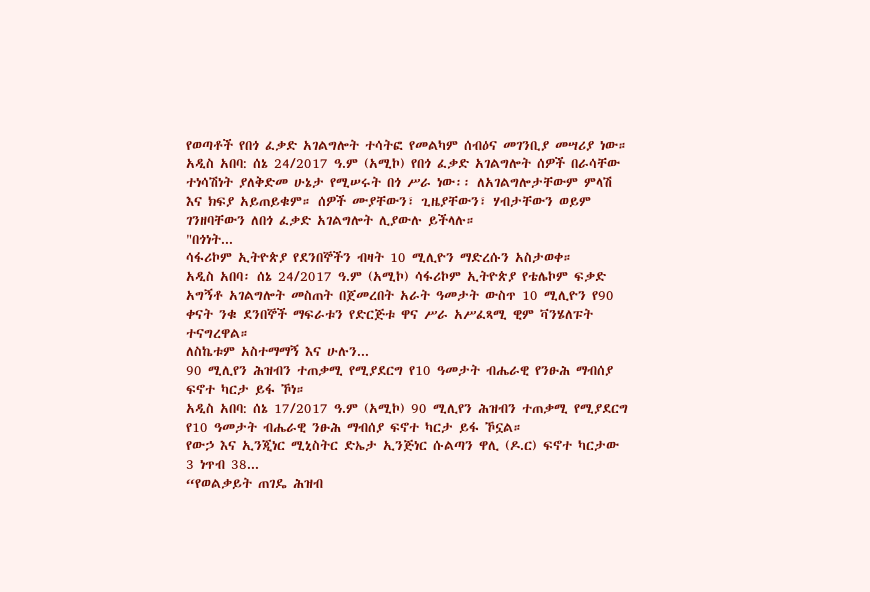የወጣቶች የበጎ ፈቃድ አገልግሎት ተሳትፎ የመልካም ሰብዕና መገንቢያ መሣሪያ ነው።
አዲስ አበባ: ሰኔ 24/2017 ዓ.ም (አሚኮ) የበጎ ፈቃድ አገልግሎት ሰዎች በራሳቸው ተነሳሽነት ያለቅድመ ሁኔታ የሚሠሩት በጎ ሥራ ነው፡፡ ለአገልግሎታቸውም ምላሽ እና ክፍያ አይጠይቁም። ሰዎች ሙያቸውን፣ ጊዜያቸውን፣ ሃብታቸውን ወይም ገንዘባቸውን ለበጎ ፈቃድ አገልግሎት ሊያውሉ ይችላሉ።
"በጎነት...
ሳፋሪኮም ኢትዮጵያ የደንበኞችን ብዛት 10 ሚሊዮን ማድረሱን አስታወቀ።
አዲስ አበባ፡ ሰኔ 24/2017 ዓ.ም (አሚኮ) ሳፋሪኮም ኢትዮጵያ የቴሌኮም ፍቃድ አግኝቶ አገልግሎት መስጠት በጀመረበት አራት ዓመታት ውስጥ 10 ሚሊዮን የ90 ቀናት ንቁ ደንበኞች ማፍራቱን የድርጅቱ ዋና ሥራ አሥፈጻሚ ዊም ቫንሄለፑት ተናግረዋል።
ለስኬቱም አስተማማኝ እና ሁሉን...
90 ሚሊየን ሕዝብን ተጠቃሚ የሚያደርግ የ10 ዓመታት ብሔራዊ የንፁሕ ማብሰያ ፍኖተ ካርታ ይፋ ኾነ።
አዲስ አበባ: ሰኔ 17/2017 ዓ.ም (አሚኮ) 90 ሚሊየን ሕዝብን ተጠቃሚ የሚያደርግ የ10 ዓመታት ብሔራዊ ንፁሕ ማብሰያ ፍኖተ ካርታ ይፋ ኾኗል።
የውኃ እና ኢንጂነር ሚኒስትር ድኤታ ኢንጅነር ሱልጣን ዋሊ (ዶ.ር) ፍኖተ ካርታው 3 ነጥብ 38...
“የወልቃይት ጠገዴ ሕዝብ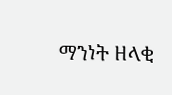ማንነት ዘላቂ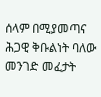ሰላም በሚያመጣና ሕጋዊ ቅቡልነት ባለው መንገድ መፈታት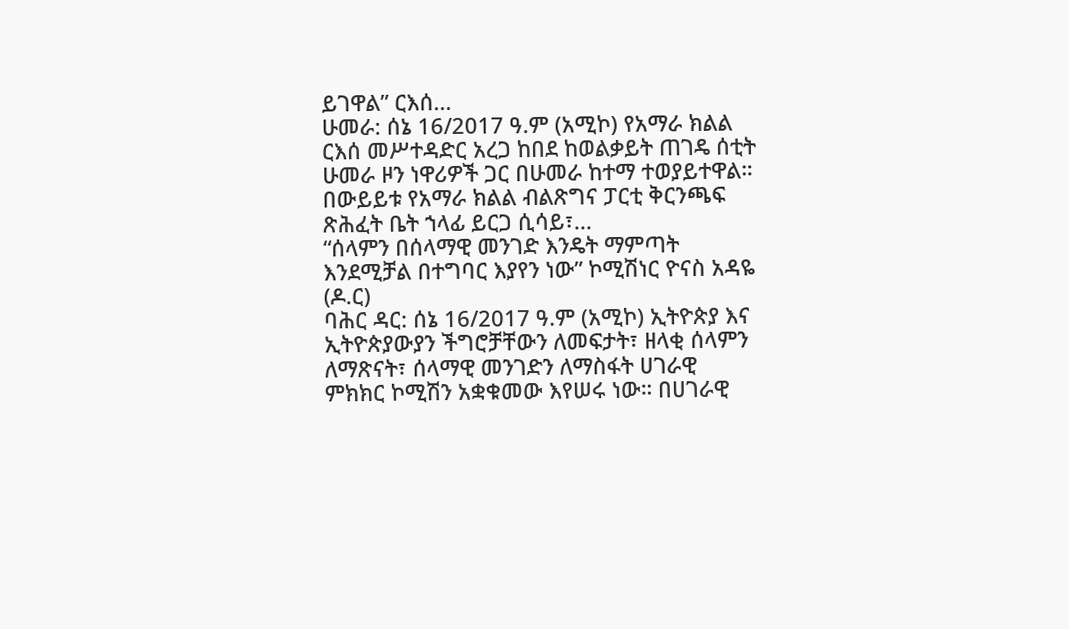ይገዋል” ርእሰ...
ሁመራ: ሰኔ 16/2017 ዓ.ም (አሚኮ) የአማራ ክልል ርእሰ መሥተዳድር አረጋ ከበደ ከወልቃይት ጠገዴ ሰቲት ሁመራ ዞን ነዋሪዎች ጋር በሁመራ ከተማ ተወያይተዋል።
በውይይቱ የአማራ ክልል ብልጽግና ፓርቲ ቅርንጫፍ ጽሕፈት ቤት ኀላፊ ይርጋ ሲሳይ፣...
“ሰላምን በሰላማዊ መንገድ እንዴት ማምጣት እንደሚቻል በተግባር እያየን ነው” ኮሚሽነር ዮናስ አዳዬ (ዶ.ር)
ባሕር ዳር: ሰኔ 16/2017 ዓ.ም (አሚኮ) ኢትዮጵያ እና ኢትዮጵያውያን ችግሮቻቸውን ለመፍታት፣ ዘላቂ ሰላምን ለማጽናት፣ ሰላማዊ መንገድን ለማስፋት ሀገራዊ ምክክር ኮሚሽን አቋቁመው እየሠሩ ነው። በሀገራዊ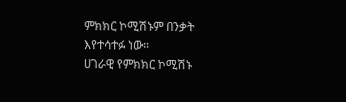ምክክር ኮሚሽኑም በንቃት እየተሳተፉ ነው።
ሀገራዊ የምክክር ኮሚሽኑ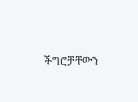ችግሮቻቸውን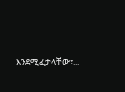እንደሚፈታላቸው፣...